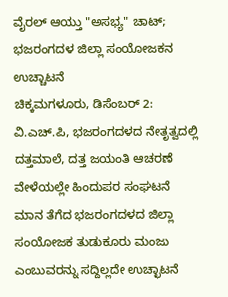ವೈರಲ್ ಆಯ್ತು "ಅಸಭ್ಯ" ಚಾಟ್; ಭಜರಂಗದಳ ಜಿಲ್ಲಾ ಸಂಯೋಜಕನ ಉಚ್ಚಾಟನೆ
ಚಿಕ್ಕಮಗಳೂರು, ಡಿಸೆಂಬರ್ 2: ವಿ.ಎಚ್.ಪಿ, ಭಜರಂಗದಳದ ನೇತೃತ್ವದಲ್ಲಿ ದತ್ತಮಾಲೆ, ದತ್ತ ಜಯಂತಿ ಆಚರಣೆ ವೇಳೆಯಲ್ಲೇ ಹಿಂದುಪರ ಸಂಘಟನೆ ಮಾನ ತೆಗೆದ ಭಜರಂಗದಳದ ಜಿಲ್ಲಾ ಸಂಯೋಜಕ ತುಡುಕೂರು ಮಂಜು ಎಂಬುವರನ್ನು ಸದ್ದಿಲ್ಲದೇ ಉಚ್ಛಾಟನೆ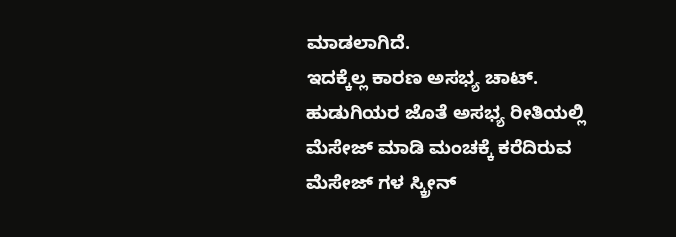ಮಾಡಲಾಗಿದೆ.
ಇದಕ್ಕೆಲ್ಲ ಕಾರಣ ಅಸಭ್ಯ ಚಾಟ್. ಹುಡುಗಿಯರ ಜೊತೆ ಅಸಭ್ಯ ರೀತಿಯಲ್ಲಿ ಮೆಸೇಜ್ ಮಾಡಿ ಮಂಚಕ್ಕೆ ಕರೆದಿರುವ ಮೆಸೇಜ್ ಗಳ ಸ್ಕ್ರೀನ್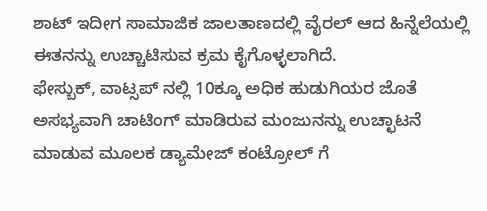ಶಾಟ್ ಇದೀಗ ಸಾಮಾಜಿಕ ಜಾಲತಾಣದಲ್ಲಿ ವೈರಲ್ ಆದ ಹಿನ್ನೆಲೆಯಲ್ಲಿ ಈತನನ್ನು ಉಚ್ಚಾಟಿಸುವ ಕ್ರಮ ಕೈಗೊಳ್ಳಲಾಗಿದೆ.
ಫೇಸ್ಬುಕ್, ವಾಟ್ಸಪ್ ನಲ್ಲಿ 10ಕ್ಕೂ ಅಧಿಕ ಹುಡುಗಿಯರ ಜೊತೆ ಅಸಭ್ಯವಾಗಿ ಚಾಟಿಂಗ್ ಮಾಡಿರುವ ಮಂಜುನನ್ನು ಉಚ್ಛಾಟನೆ ಮಾಡುವ ಮೂಲಕ ಡ್ಯಾಮೇಜ್ ಕಂಟ್ರೋಲ್ ಗೆ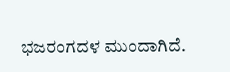ಭಜರಂಗದಳ ಮುಂದಾಗಿದೆ.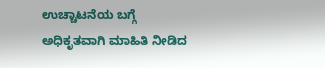ಉಚ್ಚಾಟನೆಯ ಬಗ್ಗೆ ಅಧಿಕೃತವಾಗಿ ಮಾಹಿತಿ ನೀಡಿದ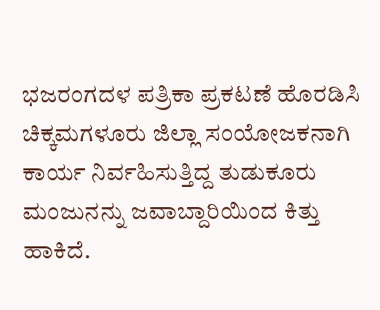ಭಜರಂಗದಳ ಪತ್ರಿಕಾ ಪ್ರಕಟಣೆ ಹೊರಡಿಸಿ ಚಿಕ್ಕಮಗಳೂರು ಜಿಲ್ಲಾ ಸಂಯೋಜಕನಾಗಿ ಕಾರ್ಯ ನಿರ್ವಹಿಸುತ್ತಿದ್ದ ತುಡುಕೂರು ಮಂಜುನನ್ನು ಜವಾಬ್ದಾರಿಯಿಂದ ಕಿತ್ತು ಹಾಕಿದೆ.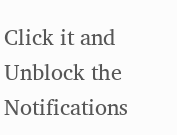Click it and Unblock the Notifications